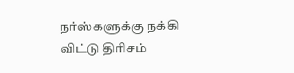நர்ஸ்களுக்கு நக்கி விட்டு திரிசம்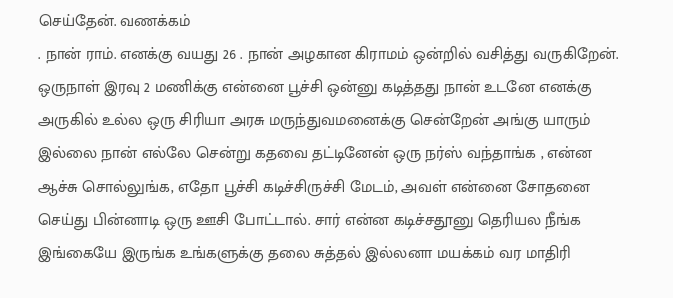செய்தேன். வணக்கம்
. நான் ராம். எனக்கு வயது 26 . நான் அழகான கிராமம் ஒன்றில் வசித்து வருகிறேன். ஒருநாள் இரவு 2 மணிக்கு என்னை பூச்சி ஒன்னு கடித்தது நான் உடனே எனக்கு அருகில் உல்ல ஒரு சிரியா அரசு மருந்துவமனைக்கு சென்றேன் அங்கு யாரும் இல்லை நான் எல்லே சென்று கதவை தட்டினேன் ஒரு நர்ஸ் வந்தாங்க , என்ன ஆச்சு சொல்லுங்க, எதோ பூச்சி கடிச்சிருச்சி மேடம், அவள் என்னை சோதனை செய்து பின்னாடி ஒரு ஊசி போட்டால். சார் என்ன கடிச்சதூனு தெரியல நீங்க இங்கையே இருங்க உங்களுக்கு தலை சுத்தல் இல்லனா மயக்கம் வர மாதிரி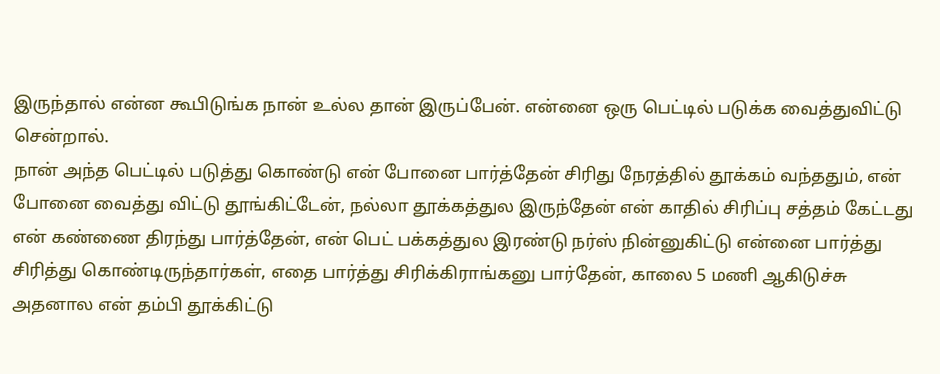இருந்தால் என்ன கூபிடுங்க நான் உல்ல தான் இருப்பேன். என்னை ஒரு பெட்டில் படுக்க வைத்துவிட்டு சென்றால்.
நான் அந்த பெட்டில் படுத்து கொண்டு என் போனை பார்த்தேன் சிரிது நேரத்தில் தூக்கம் வந்ததும், என் போனை வைத்து விட்டு தூங்கிட்டேன், நல்லா தூக்கத்துல இருந்தேன் என் காதில் சிரிப்பு சத்தம் கேட்டது என் கண்ணை திரந்து பார்த்தேன், என் பெட் பக்கத்துல இரண்டு நர்ஸ் நின்னுகிட்டு என்னை பார்த்து சிரித்து கொண்டிருந்தார்கள், எதை பார்த்து சிரிக்கிராங்கனு பார்தேன், காலை 5 மணி ஆகிடுச்சு அதனால என் தம்பி தூக்கிட்டு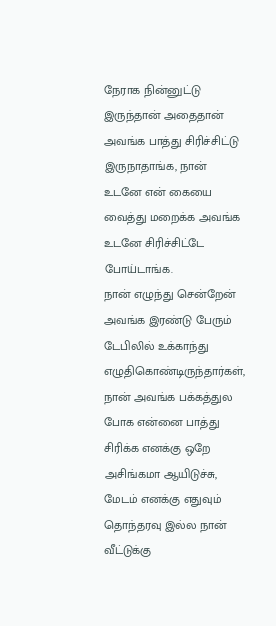நேராக நின்னுட்டு இருந்தான் அதைதான் அவங்க பாத்து சிரிச்சிட்டு இருநாதாங்க, நான் உடனே என் கையை வைத்து மறைக்க அவங்க உடனே சிரிச்சிட்டே போய்டாங்க.
நான் எழுந்து சென்றேன் அவங்க இரண்டு பேரும் டேபிலில் உக்காந்து எழுதிகொண்டிருந்தார்கள், நான் அவங்க பக்கத்துல போக என்னை பாத்து சிரிக்க எனக்கு ஒறே அசிங்கமா ஆயிடுச்சு, மேடம் எனக்கு எதுவும் தொந்தரவு இல்ல நான் வீட்டுக்கு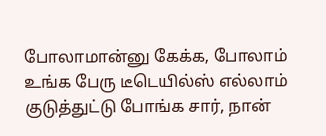போலாமான்னு கேக்க, போலாம் உங்க பேரு டீடெயில்ஸ் எல்லாம் குடுத்துட்டு போங்க சார், நான்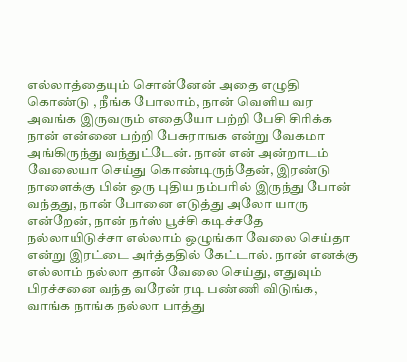எல்லாத்தையும் சொன்னேன் அதை எழுதி கொண்டு , நீங்க போலாம், நான் வெளிய வர அவங்க இருவரும் எதையோ பற்றி பேசி சிரிக்க நான் என்னை பற்றி பேசுராஙக என்று வேகமா அங்கிருந்து வந்துட்டேன். நான் என் அன்றாடம் வேலையா செய்து கொண்டிருந்தேன், இரண்டு நாளைக்கு பின் ஒரு புதிய நம்பரில் இருந்து போன் வந்தது, நான் போனை எடுத்து அலோ யாரு என்றேன், நான் நர்ஸ் பூச்சி கடிச்சதே நல்லாயிடுச்சா எல்லாம் ஒழுங்கா வேலை செய்தா என்று இரட்டை அர்த்ததில் கேட்டால். நான் எனக்கு எல்லாம் நல்லா தான் வேலை செய்து, எதுவும் பிரச்சனை வந்த வரேன் ரடி பண்ணி விடுங்க, வாங்க நாங்க நல்லா பாத்து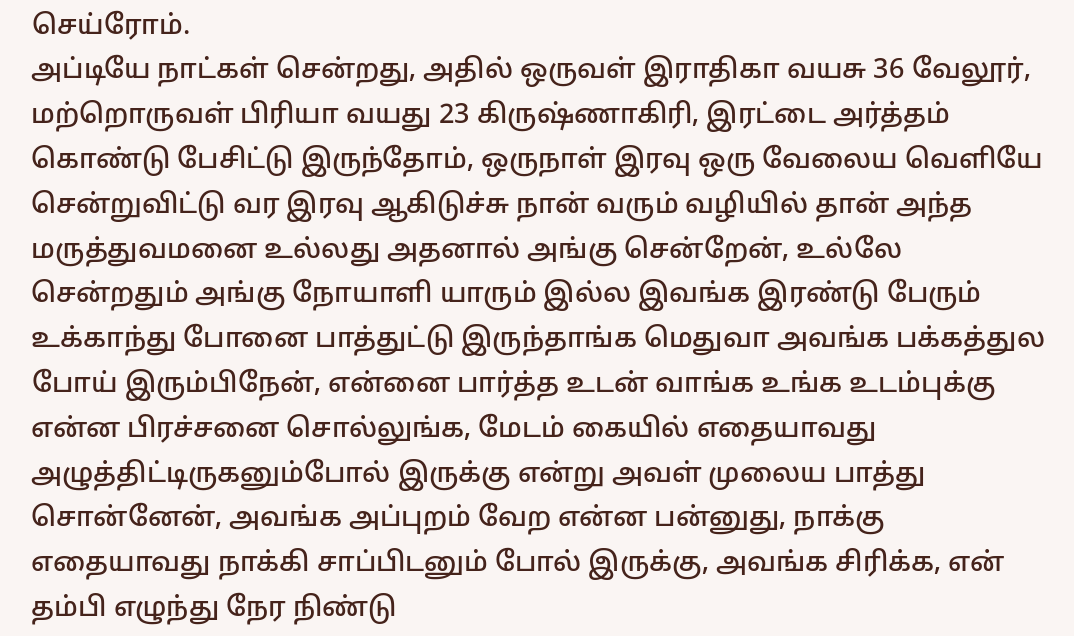செய்ரோம்.
அப்டியே நாட்கள் சென்றது, அதில் ஒருவள் இராதிகா வயசு 36 வேலூர், மற்றொருவள் பிரியா வயது 23 கிருஷ்ணாகிரி, இரட்டை அர்த்தம் கொண்டு பேசிட்டு இருந்தோம், ஒருநாள் இரவு ஒரு வேலைய வெளியே சென்றுவிட்டு வர இரவு ஆகிடுச்சு நான் வரும் வழியில் தான் அந்த மருத்துவமனை உல்லது அதனால் அங்கு சென்றேன், உல்லே சென்றதும் அங்கு நோயாளி யாரும் இல்ல இவங்க இரண்டு பேரும் உக்காந்து போனை பாத்துட்டு இருந்தாங்க மெதுவா அவங்க பக்கத்துல போய் இரும்பிநேன், என்னை பார்த்த உடன் வாங்க உங்க உடம்புக்கு என்ன பிரச்சனை சொல்லுங்க, மேடம் கையில் எதையாவது அழுத்திட்டிருகனும்போல் இருக்கு என்று அவள் முலைய பாத்து சொன்னேன், அவங்க அப்புறம் வேற என்ன பன்னுது, நாக்கு எதையாவது நாக்கி சாப்பிடனும் போல் இருக்கு, அவங்க சிரிக்க, என் தம்பி எழுந்து நேர நிண்டு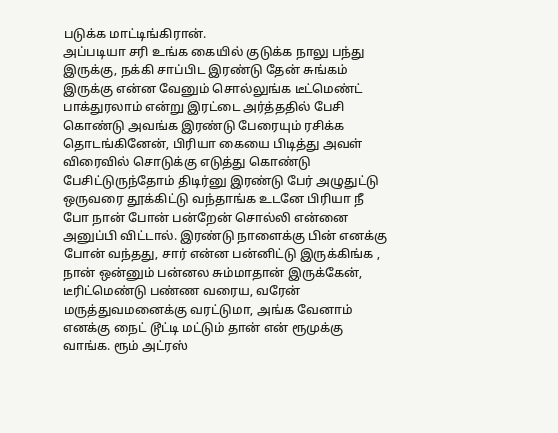படுக்க மாட்டிங்கிரான்.
அப்படியா சரி உங்க கையில் குடுக்க நாலு பந்து இருக்கு, நக்கி சாப்பிட இரண்டு தேன் சுங்கம் இருக்கு என்ன வேனும் சொல்லுங்க டீட்மெண்ட் பாக்துரலாம் என்று இரட்டை அர்த்ததில் பேசி கொண்டு அவங்க இரண்டு பேரையும் ரசிக்க தொடங்கினேன், பிரியா கையை பிடித்து அவள் விரைவில் சொடுக்கு எடுத்து கொண்டு பேசிட்டுருந்தோம் திடிர்னு இரண்டு பேர் அழுதுட்டு ஒருவரை தூக்கிட்டு வந்தாங்க உடனே பிரியா நீ போ நான் போன் பன்றேன் சொல்லி என்னை அனுப்பி விட்டால். இரண்டு நாளைக்கு பின் எனக்கு போன் வந்தது, சார் என்ன பன்னிட்டு இருக்கிங்க , நான் ஒன்னும் பன்னல சும்மாதான் இருக்கேன், டீரிட்மெண்டு பண்ண வரைய, வரேன் மருத்துவமனைக்கு வரட்டுமா, அங்க வேனாம் எனக்கு நைட் டூட்டி மட்டும் தான் என் ரூமுக்கு வாங்க. ரூம் அட்ரஸ்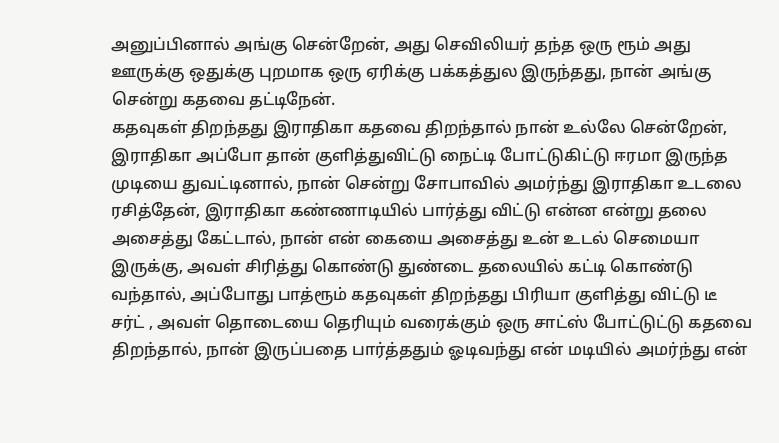அனுப்பினால் அங்கு சென்றேன், அது செவிலியர் தந்த ஒரு ரூம் அது ஊருக்கு ஒதுக்கு புறமாக ஒரு ஏரிக்கு பக்கத்துல இருந்தது, நான் அங்கு சென்று கதவை தட்டிநேன்.
கதவுகள் திறந்தது இராதிகா கதவை திறந்தால் நான் உல்லே சென்றேன், இராதிகா அப்போ தான் குளித்துவிட்டு நைட்டி போட்டுகிட்டு ஈரமா இருந்த முடியை துவட்டினால், நான் சென்று சோபாவில் அமர்ந்து இராதிகா உடலை ரசித்தேன், இராதிகா கண்ணாடியில் பார்த்து விட்டு என்ன என்று தலை அசைத்து கேட்டால், நான் என் கையை அசைத்து உன் உடல் செமையா இருக்கு, அவள் சிரித்து கொண்டு துண்டை தலையில் கட்டி கொண்டு வந்தால், அப்போது பாத்ரூம் கதவுகள் திறந்தது பிரியா குளித்து விட்டு டீ சர்ட் , அவள் தொடையை தெரியும் வரைக்கும் ஒரு சாட்ஸ் போட்டுட்டு கதவை திறந்தால், நான் இருப்பதை பார்த்ததும் ஓடிவந்து என் மடியில் அமர்ந்து என்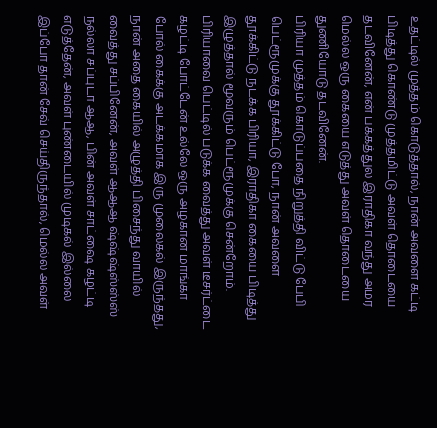உதட்டில் முத்தம் கொடுத்தால், நான் அவளை கட்டி பிடித்து கொண்டு முத்தமிட்டு அவள் தொடையை தடவினேன், என் பக்கத்துல இராதிகா வந்து அமர மெல்ல ஒரு கையை எடுத்து அவள் தொடையை துணியோடு தடவினேன்.
பிரியா முத்தம் கொடுப்பதை நிறுத்தி விட்டு பேபி பெட்ரூமுக்கு தூக்கிட்டு போ, நான் அவளை தூக்கிட்டு நடக்க பிரியா, இராதிகா கையை பிடித்து இழுத்தால் மூவரும் பெட்ரூமுக்கு சென்றோம். பிரியாவை பெட்டில் படுக்க வைத்து அவள் டீசர்ட்டை கழட்டி போட்டேன் உல்லே ஒரு அழகான மாங்கா போல் கைக்கு அடக்கமாக இரு முலைகல் இருந்தது, நான் அதை கையில் அழுத்தி பிசைந்து வாயில் வைத்து சப்பினேன், அவள் ஆஆஆ ஷ்ஷ்ஷ்ஸ்ஸ்ஸ் நல்லா சப்புடா ஆஆ, பின் அவள் சாட்ஷை கழட்டி எடுத்தேன், அவள் புண்டையில் முடிகல் இல்லை இப்போ தான் சேவ் செய்திருந்தால், மெல்ல அவள்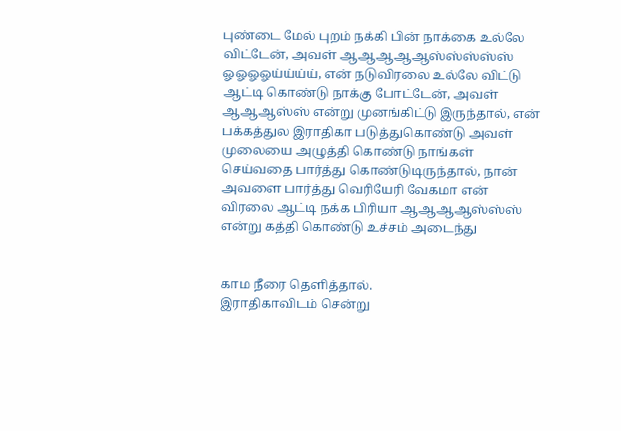புண்டை மேல் புறம் நக்கி பின் நாக்கை உல்லே விட்டேன், அவள் ஆஆஆஆஆஸ்ஸ்ஸ்ஸ்ஸ் ஓஓஓஓய்ய்ய்ய், என் நடுவிரலை உல்லே விட்டு ஆட்டி கொண்டு நாக்கு போட்டேன், அவள் ஆஆஆஸ்ஸ் என்று முனங்கிட்டு இருந்தால், என் பக்கத்துல இராதிகா படுத்துகொண்டு அவள் முலையை அழுத்தி கொண்டு நாங்கள் செய்வதை பார்த்து கொண்டுடிருந்தால், நான் அவளை பார்த்து வெரியேரி வேகமா என் விரலை ஆட்டி நக்க பிரியா ஆஆஆஆஸ்ஸ்ஸ் என்று கத்தி கொண்டு உச்சம் அடைந்து


காம நீரை தெளித்தால்.
இராதிகாவிடம் சென்று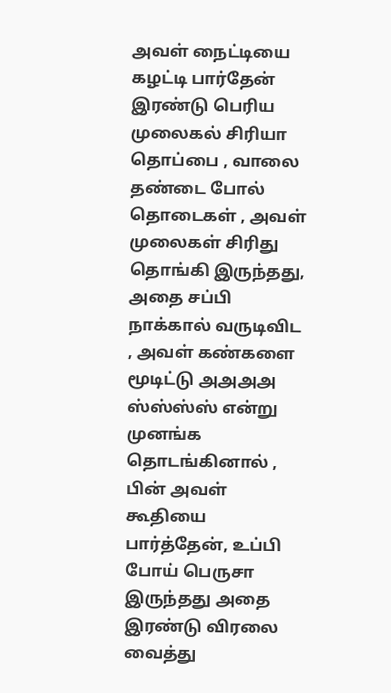அவள் நைட்டியை கழட்டி பார்தேன் இரண்டு பெரிய முலைகல் சிரியா தொப்பை , வாலை தண்டை போல் தொடைகள் , அவள் முலைகள் சிரிது தொங்கி இருந்தது, அதை சப்பி நாக்கால் வருடிவிட , அவள் கண்களை மூடிட்டு அஅஅஅ ஸ்ஸ்ஸ்ஸ் என்று முனங்க தொடங்கினால் , பின் அவள் கூதியை பார்த்தேன், உப்பி போய் பெருசா இருந்தது அதை இரண்டு விரலை வைத்து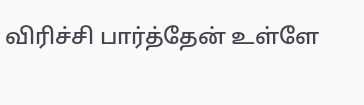விரிச்சி பார்த்தேன் உள்ளே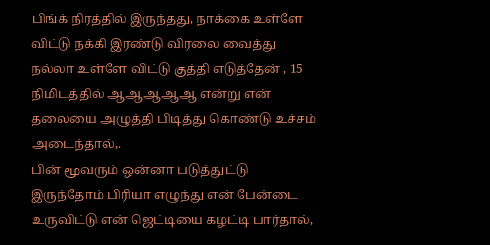பிங்க் நிரத்தில் இருந்தது, நாக்கை உள்ளே விட்டு நக்கி இரண்டு விரலை வைத்து நல்லா உள்ளே விட்டு குத்தி எடுத்தேன் , 15 நிமிடத்தில் ஆஆஆஆஆ என்று என் தலையை அழுத்தி பிடித்து கொண்டு உச்சம் அடைந்தால்,.
பின் மூவரும் ஒன்னா படுத்துட்டு இருந்தோம் பிரியா எழுந்து என் பேன்டை உருவிட்டு என் ஜெட்டியை கழட்டி பார்தால்,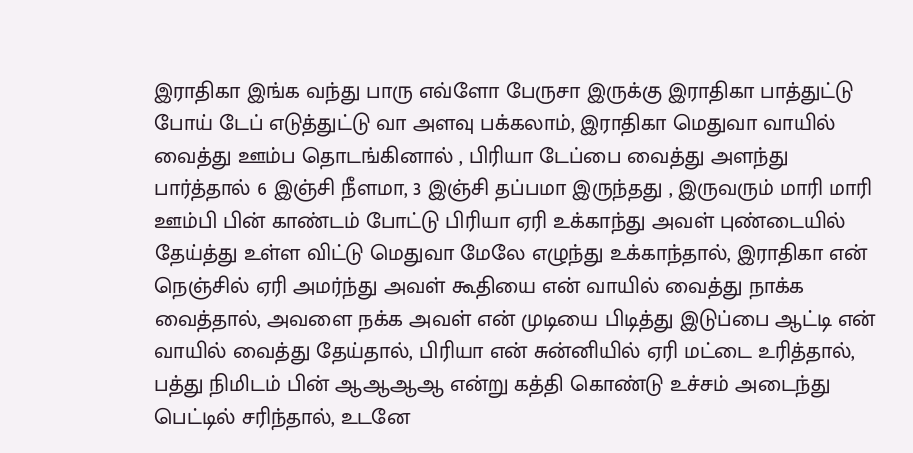இராதிகா இங்க வந்து பாரு எவ்ளோ பேருசா இருக்கு இராதிகா பாத்துட்டு போய் டேப் எடுத்துட்டு வா அளவு பக்கலாம், இராதிகா மெதுவா வாயில் வைத்து ஊம்ப தொடங்கினால் , பிரியா டேப்பை வைத்து அளந்து பார்த்தால் 6 இஞ்சி நீளமா, 3 இஞ்சி தப்பமா இருந்தது , இருவரும் மாரி மாரி ஊம்பி பின் காண்டம் போட்டு பிரியா ஏரி உக்காந்து அவள் புண்டையில் தேய்த்து உள்ள விட்டு மெதுவா மேலே எழுந்து உக்காந்தால், இராதிகா என் நெஞ்சில் ஏரி அமர்ந்து அவள் கூதியை என் வாயில் வைத்து நாக்க வைத்தால், அவளை நக்க அவள் என் முடியை பிடித்து இடுப்பை ஆட்டி என் வாயில் வைத்து தேய்தால், பிரியா என் சுன்னியில் ஏரி மட்டை உரித்தால், பத்து நிமிடம் பின் ஆஆஆஆ என்று கத்தி கொண்டு உச்சம் அடைந்து பெட்டில் சரிந்தால், உடனே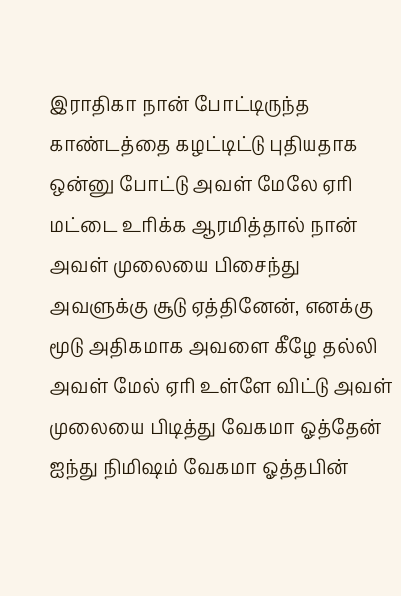இராதிகா நான் போட்டிருந்த காண்டத்தை கழட்டிட்டு புதியதாக ஒன்னு போட்டு அவள் மேலே ஏரி மட்டை உரிக்க ஆரமித்தால் நான் அவள் முலையை பிசைந்து அவளுக்கு சூடு ஏத்தினேன், எனக்கு மூடு அதிகமாக அவளை கீழே தல்லி அவள் மேல் ஏரி உள்ளே விட்டு அவள் முலையை பிடித்து வேகமா ஓத்தேன் ஐந்து நிமிஷம் வேகமா ஓத்தபின்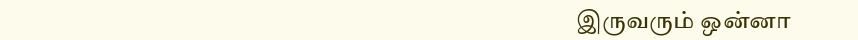இருவரும் ஒன்னா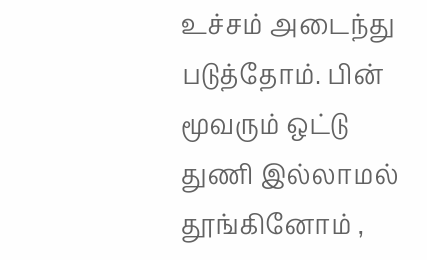உச்சம் அடைந்து படுத்தோம். பின் மூவரும் ஒட்டு துணி இல்லாமல் தூங்கினோம் ,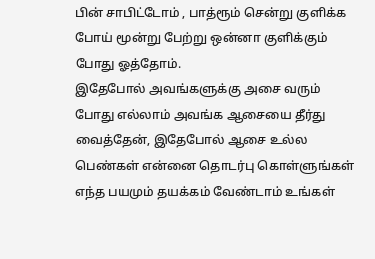பின் சாபிட்டோம் , பாத்ரூம் சென்று குளிக்க போய் மூன்று பேற்று ஒன்னா குளிக்கும் போது ஓத்தோம்.
இதேபோல் அவங்களுக்கு அசை வரும் போது எல்லாம் அவங்க ஆசையை தீர்து வைத்தேன், இதேபோல் ஆசை உல்ல பெண்கள் என்னை தொடர்பு கொள்ளுங்கள் எந்த பயமும் தயக்கம் வேண்டாம் உங்கள்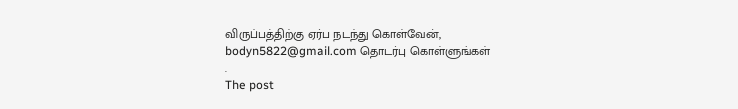விருப்பத்திற்கு ஏர்ப நடந்து கொள்வேன், bodyn5822@gmail.com தொடர்பு கொள்ளுங்கள்
.
The post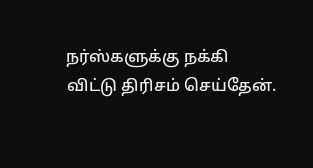நர்ஸ்களுக்கு நக்கி விட்டு திரிசம் செய்தேன்.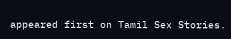appeared first on Tamil Sex Stories.